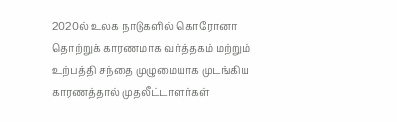2020ல் உலக நாடுகளில் கொரோனா தொற்றுக் காரணமாக வர்த்தகம் மற்றும் உற்பத்தி சந்தை முழுமையாக முடங்கிய காரணத்தால் முதலீட்டாளர்கள்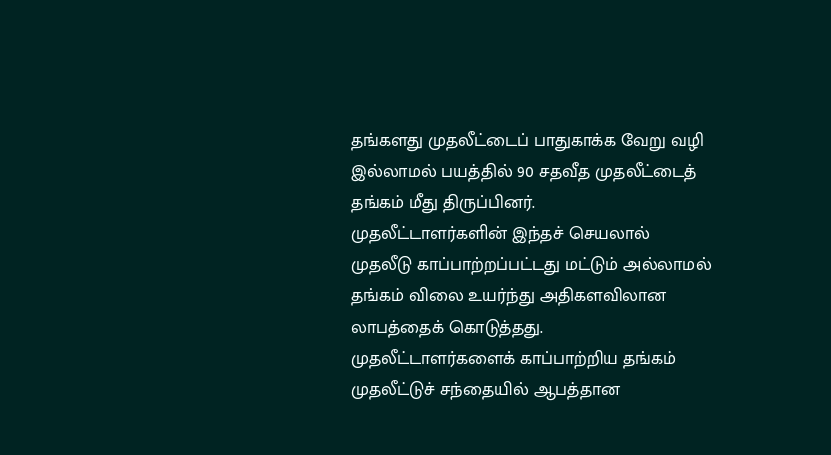தங்களது முதலீட்டைப் பாதுகாக்க வேறு வழி இல்லாமல் பயத்தில் 90 சதவீத முதலீட்டைத் தங்கம் மீது திருப்பினர்.
முதலீட்டாளர்களின் இந்தச் செயலால் முதலீடு காப்பாற்றப்பட்டது மட்டும் அல்லாமல் தங்கம் விலை உயர்ந்து அதிகளவிலான லாபத்தைக் கொடுத்தது.
முதலீட்டாளர்களைக் காப்பாற்றிய தங்கம்
முதலீட்டுச் சந்தையில் ஆபத்தான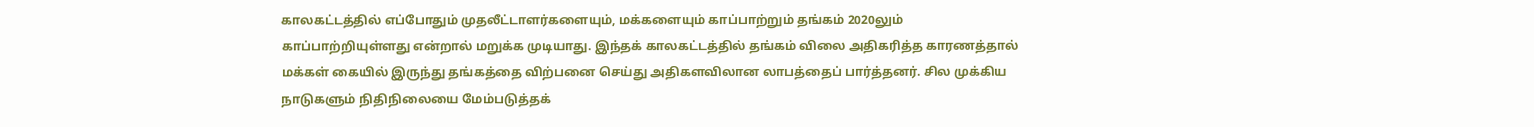காலகட்டத்தில் எப்போதும் முதலீட்டாளர்களையும், மக்களையும் காப்பாற்றும் தங்கம் 2020லும் காப்பாற்றியுள்ளது என்றால் மறுக்க முடியாது. இந்தக் காலகட்டத்தில் தங்கம் விலை அதிகரித்த காரணத்தால் மக்கள் கையில் இருந்து தங்கத்தை விற்பனை செய்து அதிகளவிலான லாபத்தைப் பார்த்தனர். சில முக்கிய நாடுகளும் நிதிநிலையை மேம்படுத்தக்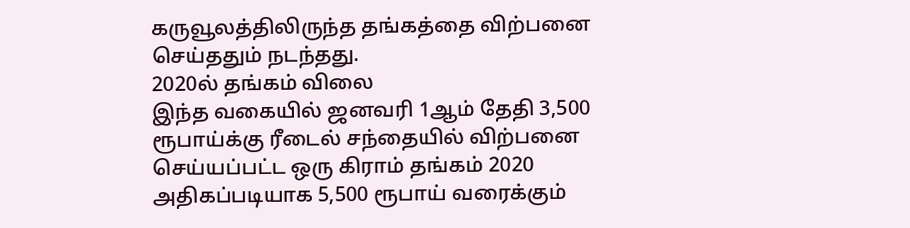கருவூலத்திலிருந்த தங்கத்தை விற்பனை செய்ததும் நடந்தது.
2020ல் தங்கம் விலை
இந்த வகையில் ஜனவரி 1ஆம் தேதி 3,500 ரூபாய்க்கு ரீடைல் சந்தையில் விற்பனை செய்யப்பட்ட ஒரு கிராம் தங்கம் 2020 அதிகப்படியாக 5,500 ரூபாய் வரைக்கும்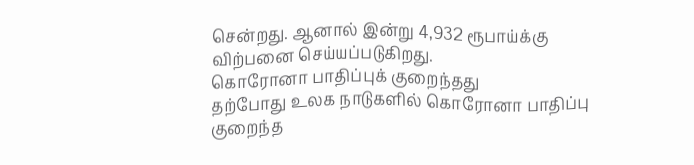சென்றது. ஆனால் இன்று 4,932 ரூபாய்க்கு விற்பனை செய்யப்படுகிறது.
கொரோனா பாதிப்புக் குறைந்தது
தற்போது உலக நாடுகளில் கொரோனா பாதிப்பு குறைந்த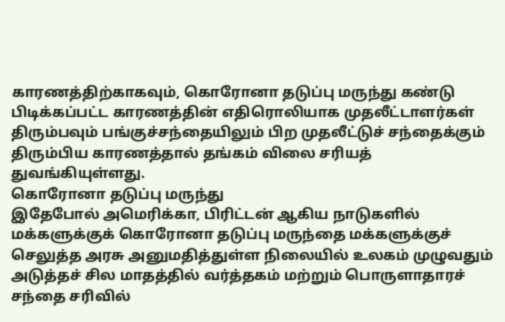காரணத்திற்காகவும், கொரோனா தடுப்பு மருந்து கண்டு பிடிக்கப்பட்ட காரணத்தின் எதிரொலியாக முதலீட்டாளர்கள் திரும்பவும் பங்குச்சந்தையிலும் பிற முதலீட்டுச் சந்தைக்கும் திரும்பிய காரணத்தால் தங்கம் விலை சரியத் துவங்கியுள்ளது.
கொரோனா தடுப்பு மருந்து
இதேபோல் அமெரிக்கா, பிரிட்டன் ஆகிய நாடுகளில் மக்களுக்குக் கொரோனா தடுப்பு மருந்தை மக்களுக்குச் செலுத்த அரசு அனுமதித்துள்ள நிலையில் உலகம் முழுவதும் அடுத்தச் சில மாதத்தில் வர்த்தகம் மற்றும் பொருளாதாரச் சந்தை சரிவில்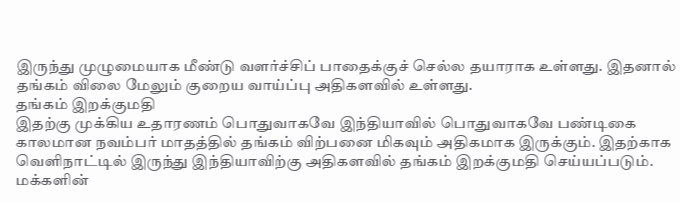இருந்து முழுமையாக மீண்டு வளர்ச்சிப் பாதைக்குச் செல்ல தயாராக உள்ளது. இதனால் தங்கம் விலை மேலும் குறைய வாய்ப்பு அதிகளவில் உள்ளது.
தங்கம் இறக்குமதி
இதற்கு முக்கிய உதாரணம் பொதுவாகவே இந்தியாவில் பொதுவாகவே பண்டிகை காலமான நவம்பர் மாதத்தில் தங்கம் விற்பனை மிகவும் அதிகமாக இருக்கும். இதற்காக வெளிநாட்டில் இருந்து இந்தியாவிற்கு அதிகளவில் தங்கம் இறக்குமதி செய்யப்படும்.
மக்களின்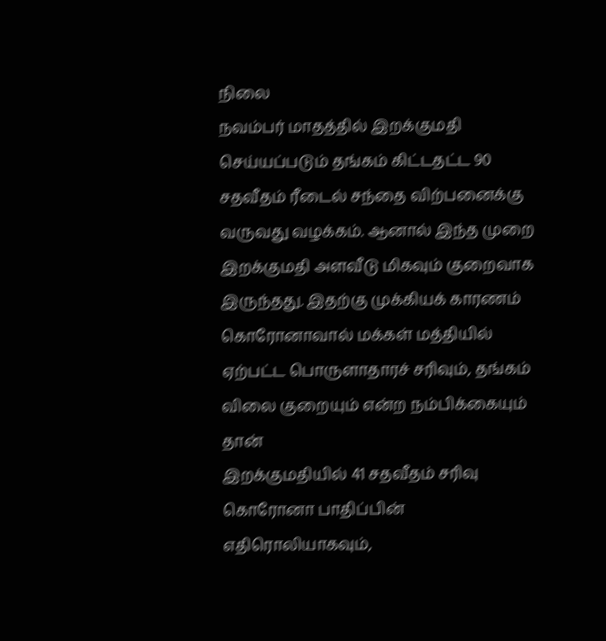நிலை
நவம்பர் மாதத்தில் இறக்குமதி செய்யப்படும் தங்கம் கிட்டதட்ட 90 சதவீதம் ரீடைல் சந்தை விற்பனைக்கு வருவது வழக்கம். ஆனால் இந்த முறை இறக்குமதி அளவீடு மிகவும் குறைவாக இருந்தது. இதற்கு முக்கியக் காரணம் கொரோனாவால் மக்கள் மத்தியில் ஏற்பட்ட பொருளாதாரச் சரிவும், தங்கம் விலை குறையும் என்ற நம்பிக்கையும் தான்
இறக்குமதியில் 41 சதவீதம் சரிவு
கொரோனா பாதிப்பின் எதிரொலியாகவும்,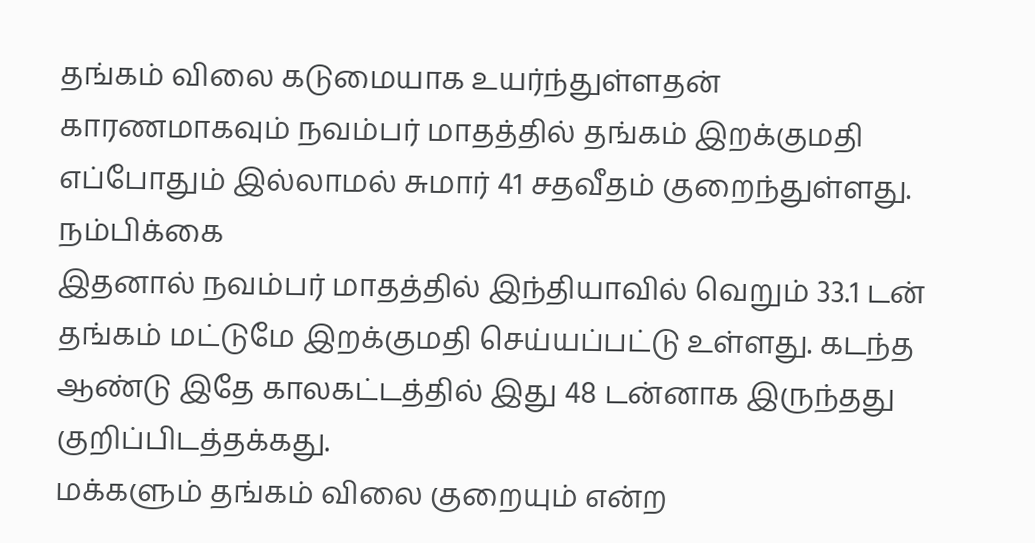தங்கம் விலை கடுமையாக உயர்ந்துள்ளதன் காரணமாகவும் நவம்பர் மாதத்தில் தங்கம் இறக்குமதி எப்போதும் இல்லாமல் சுமார் 41 சதவீதம் குறைந்துள்ளது.
நம்பிக்கை
இதனால் நவம்பர் மாதத்தில் இந்தியாவில் வெறும் 33.1 டன் தங்கம் மட்டுமே இறக்குமதி செய்யப்பட்டு உள்ளது. கடந்த ஆண்டு இதே காலகட்டத்தில் இது 48 டன்னாக இருந்தது குறிப்பிடத்தக்கது.
மக்களும் தங்கம் விலை குறையும் என்ற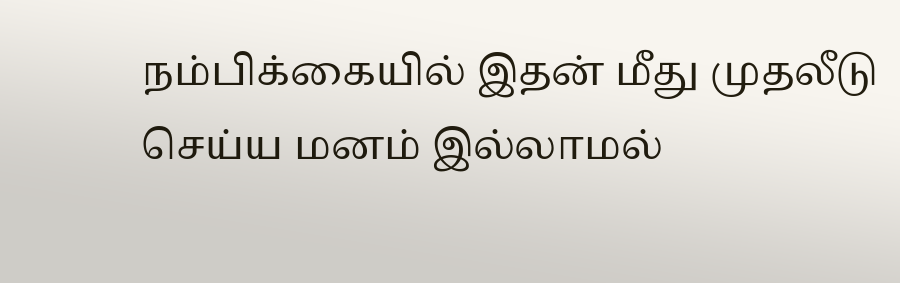நம்பிக்கையில் இதன் மீது முதலீடு செய்ய மனம் இல்லாமல்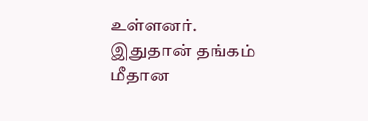உள்ளனர். இதுதான் தங்கம் மீதான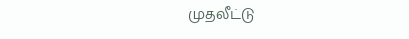முதலீட்டு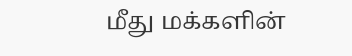மீது மக்களின்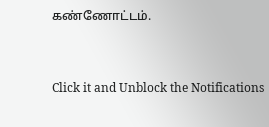கண்ணோட்டம்.


Click it and Unblock the Notifications